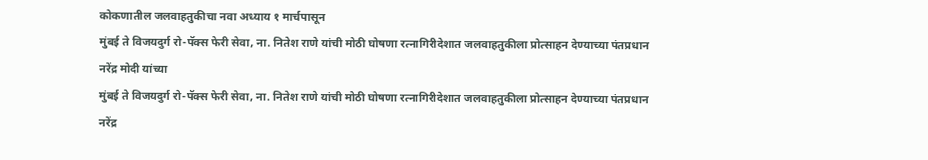कोकणातील जलवाहतुकीचा नवा अध्याय १ मार्चपासून
मुंबई ते विजयदुर्ग रो-पॅक्स फेरी सेवा, ना. नितेश राणे यांची मोठी घोषणा रत्नागिरीदेशात जलवाहतुकीला प्रोत्साहन देण्याच्या पंतप्रधान नरेंद्र मोदी यांच्या
मुंबई ते विजयदुर्ग रो-पॅक्स फेरी सेवा, ना. नितेश राणे यांची मोठी घोषणा रत्नागिरीदेशात जलवाहतुकीला प्रोत्साहन देण्याच्या पंतप्रधान नरेंद्र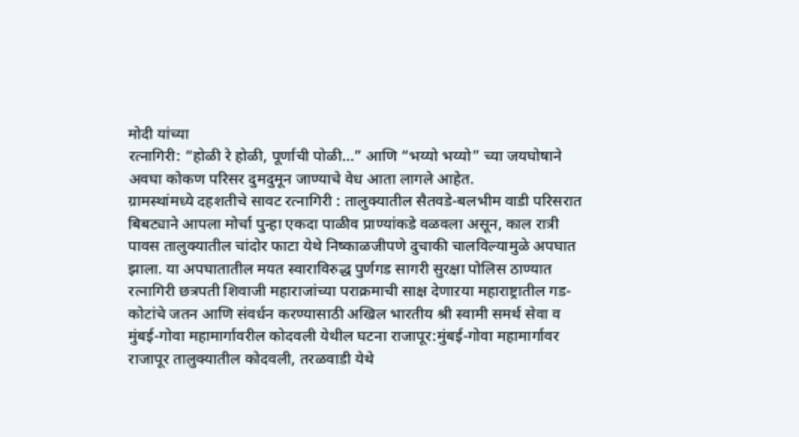मोदी यांच्या
रत्नागिरी: “होळी रे होळी, पूर्णाची पोळी…” आणि “भय्यो भय्यो” च्या जयघोषाने अवघा कोकण परिसर दुमदुमून जाण्याचे वेध आता लागले आहेत.
ग्रामस्थांमध्ये दहशतीचे सावट रत्नागिरी : तालुक्यातील सैतवडे-बलभीम वाडी परिसरात बिबट्याने आपला मोर्चा पुन्हा एकदा पाळीव प्राण्यांकडे वळवला असून, काल रात्री
पावस तालुक्यातील चांदोर फाटा येथे निष्काळजीपणे दुचाकी चालविल्यामुळे अपघात झाला. या अपघातातील मयत स्वाराविरुद्ध पुर्णगड सागरी सुरक्षा पोलिस ठाण्यात
रत्नागिरी छत्रपती शिवाजी महाराजांच्या पराक्रमाची साक्ष देणाऱया महाराष्ट्रातील गड-कोटांचे जतन आणि संवर्धन करण्यासाठी अखिल भारतीय श्री स्वामी समर्थ सेवा व
मुंबई-गोवा महामार्गावरील कोदवली येथील घटना राजापूर:मुंबई-गोवा महामार्गावर राजापूर तालुक्यातील कोदवली, तरळवाडी येथे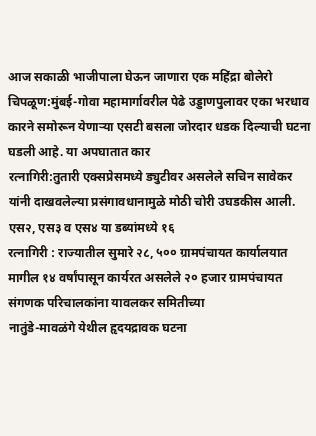आज सकाळी भाजीपाला घेऊन जाणारा एक महिंद्रा बोलेरो
चिपळूण:मुंबई-गोवा महामार्गावरील पेढे उड्डाणपुलावर एका भरधाव कारने समोरून येणाऱ्या एसटी बसला जोरदार धडक दिल्याची घटना घडली आहे. या अपघातात कार
रत्नागिरी:तुतारी एक्सप्रेसमध्ये ड्युटीवर असलेले सचिन सावेकर यांनी दाखवलेल्या प्रसंगावधानामुळे मोठी चोरी उघडकीस आली. एस२, एस३ व एस४ या डब्यांमध्ये १६
रत्नागिरी : राज्यातील सुमारे २८, ५०० ग्रामपंचायत कार्यालयात मागील १४ वर्षांपासून कार्यरत असलेले २० हजार ग्रामपंचायत संगणक परिचालकांना यावलकर समितीच्या
नातुंडे-मावळंगे येथील हृदयद्रावक घटना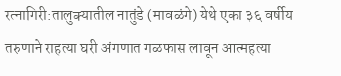रत्नागिरी:तालुक्यातील नातुंडे (मावळंगे) येथे एका ३६ वर्षीय तरुणाने राहत्या घरी अंगणात गळफास लावून आत्महत्या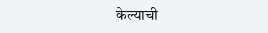केल्याची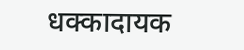धक्कादायक